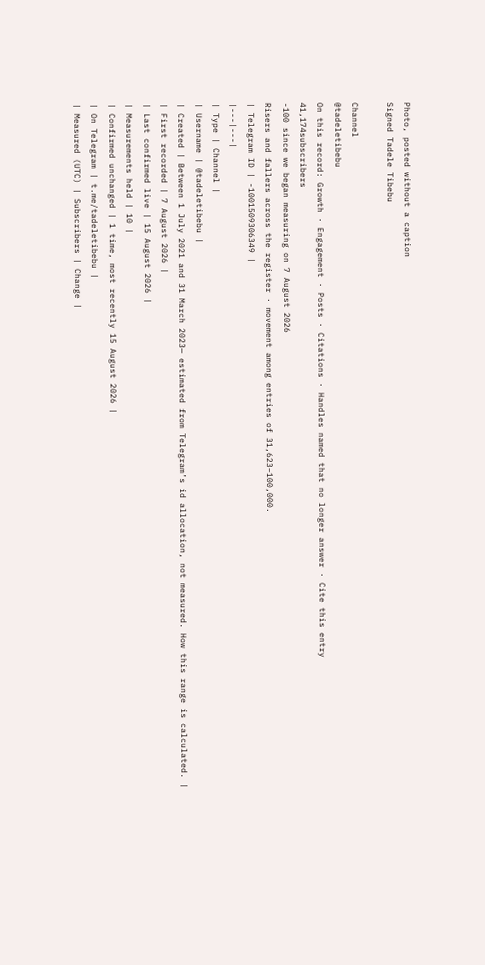Photo, posted without a caption
Signed Tadele Tibebu

Channel
@tadeletibebu
On this record: Growth · Engagement · Posts · Citations · Handles named that no longer answer · Cite this entry
41,174subscribers
-100 since we began measuring on 7 August 2026
Risers and fallers across the register · movement among entries of 31,623–100,000.
| Telegram ID | -1001509306349 |
|---|---|
| Type | Channel |
| Username | @tadeletibebu |
| Created | Between 1 July 2021 and 31 March 2023— estimated from Telegram’s id allocation, not measured. How this range is calculated. |
| First recorded | 7 August 2026 |
| Last confirmed live | 15 August 2026 |
| Measurements held | 10 |
| Confirmed unchanged | 1 time, most recently 15 August 2026 |
| On Telegram | t.me/tadeletibebu |
| Measured (UTC) | Subscribers | Change |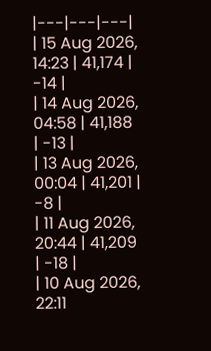|---|---|---|
| 15 Aug 2026, 14:23 | 41,174 | -14 |
| 14 Aug 2026, 04:58 | 41,188 | -13 |
| 13 Aug 2026, 00:04 | 41,201 | -8 |
| 11 Aug 2026, 20:44 | 41,209 | -18 |
| 10 Aug 2026, 22:11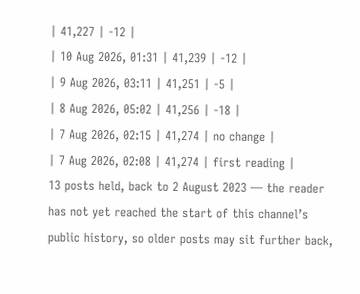| 41,227 | -12 |
| 10 Aug 2026, 01:31 | 41,239 | -12 |
| 9 Aug 2026, 03:11 | 41,251 | -5 |
| 8 Aug 2026, 05:02 | 41,256 | -18 |
| 7 Aug 2026, 02:15 | 41,274 | no change |
| 7 Aug 2026, 02:08 | 41,274 | first reading |
13 posts held, back to 2 August 2023 — the reader has not yet reached the start of this channel’s public history, so older posts may sit further back,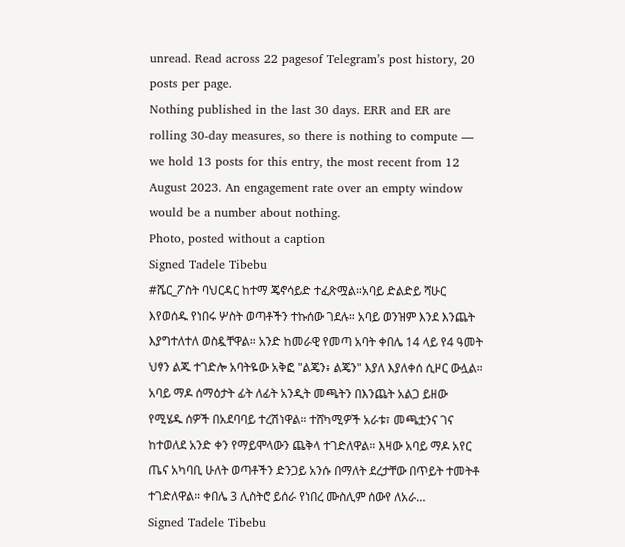unread. Read across 22 pagesof Telegram’s post history, 20 posts per page.
Nothing published in the last 30 days. ERR and ER are rolling 30-day measures, so there is nothing to compute — we hold 13 posts for this entry, the most recent from 12 August 2023. An engagement rate over an empty window would be a number about nothing.
Photo, posted without a caption
Signed Tadele Tibebu
#ሼር_ፖስት ባህርዳር ከተማ ጄኖሳይድ ተፈጽሟል።አባይ ድልድይ ሻሁር እየወሰዱ የነበሩ ሦስት ወጣቶችን ተኩሰው ገደሉ። አባይ ወንዝም እንደ እንጨት እያግተለተለ ወስዷቸዋል። አንድ ከመራዊ የመጣ አባት ቀበሌ 14 ላይ የ4 ዓመት ህፃን ልጁ ተገድሎ አባትዬው አቅፎ "ልጄን፥ ልጄን" እያለ እያለቀሰ ሲዞር ውሏል። አባይ ማዶ ሰማዕታት ፊት ለፊት አንዲት መጫትን በእንጨት አልጋ ይዘው የሚሄዱ ሰዎች በአደባባይ ተረሽነዋል። ተሸካሚዎች አራቱ፣ መጫቷንና ገና ከተወለደ አንድ ቀን የማይሞላውን ጨቅላ ተገድለዋል። እዛው አባይ ማዶ አየር ጤና አካባቢ ሁለት ወጣቶችን ድንጋይ አንሱ በማለት ደረታቸው በጥይት ተመትቶ ተገድለዋል። ቀበሌ 3 ሊስትሮ ይሰራ የነበረ ሙስሊም ሰውየ ለአራ…
Signed Tadele Tibebu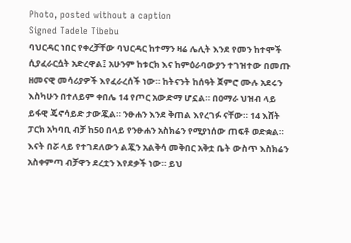Photo, posted without a caption
Signed Tadele Tibebu
ባህርዳር ነበር የቀረቻቸው ባህርዳር ከተማን ዛሬ ሌሊት እንደ የመን ከተሞች ሲያፈራርሷት አድረዋል፤ አሁንም ከቱርክ እና ከምዕራባውያን ተገዝተው በመጡ ዘመናዊ መሳሪያዎች እየፈራረሰች ነው። ከትናንት ከሰዓት ጀምሮ ሙሉ አደሩን እስካሁን በተለይም ቀበሌ 14 የጦር አውድማ ሆኗል። በዐማራ ህዝብ ላይ ይፋዊ ጄኖሳይድ ታውጇል። ንፁሐን እንደ ቅጠል እየረገፉ ናቸው። 14 እሸት ፓርክ አካባቢ ብቻ ከ50 በላይ የንፁሐን አስክሬን የሚያነሰው ጠፍቶ ወድቋል። እናት በሯ ላይ የተገደለውን ልጇን አልቅሳ መቅበር አቅቷ ቤት ውስጥ እስክሬን አስቀምጣ ብቻዋን ደረቷን እየደቃች ነው። ይህ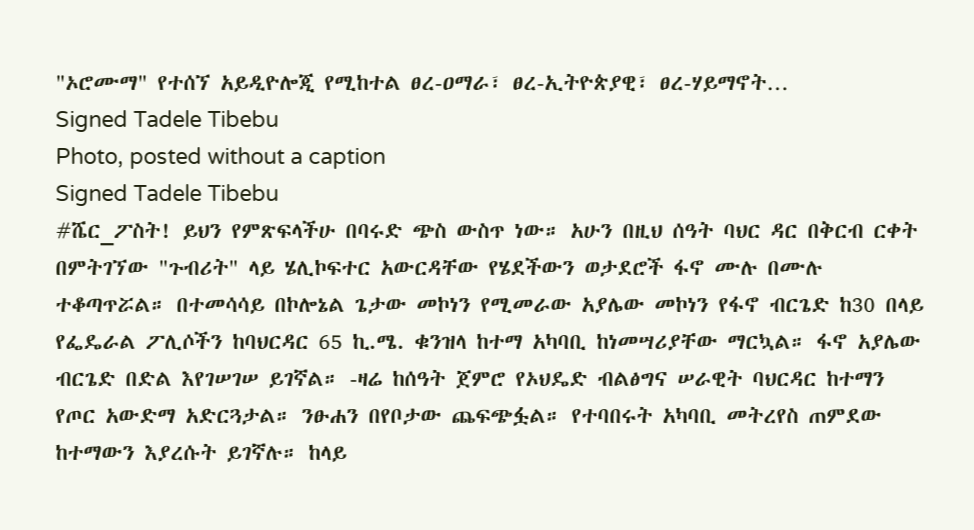"ኦሮሙማ" የተሰኘ አይዲዮሎጂ የሚከተል ፀረ-ዐማራ፣ ፀረ-ኢትዮጵያዊ፣ ፀረ-ሃይማኖት…
Signed Tadele Tibebu
Photo, posted without a caption
Signed Tadele Tibebu
#ሼር_ፖስት! ይህን የምጽፍላችሁ በባሩድ ጭስ ውስጥ ነው። አሁን በዚህ ሰዓት ባህር ዳር በቅርብ ርቀት በምትገኘው "ጉብሪት" ላይ ሄሊኮፍተር አውርዳቸው የሄደችውን ወታደሮች ፋኖ ሙሉ በሙሉ ተቆጣጥሯል። በተመሳሳይ በኮሎኔል ጌታው መኮነን የሚመራው አያሌው መኮነን የፋኖ ብርጌድ ከ30 በላይ የፌዴራል ፖሊሶችን ከባህርዳር 65 ኪ.ሜ. ቁንዝላ ከተማ አካባቢ ከነመሣሪያቸው ማርኳል። ፋኖ አያሌው ብርጌድ በድል እየገሠገሠ ይገኛል። -ዛሬ ከሰዓት ጀምሮ የኦህዴድ ብልፅግና ሠራዊት ባህርዳር ከተማን የጦር አውድማ አድርጓታል። ንፁሐን በየቦታው ጨፍጭፏል። የተባበሩት አካባቢ መትረየስ ጠምደው ከተማውን እያረሱት ይገኛሉ። ከላይ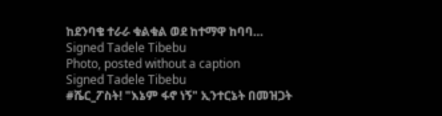ከደንባቄ ተራራ ቁልቁል ወደ ከተማዋ ከባባ…
Signed Tadele Tibebu
Photo, posted without a caption
Signed Tadele Tibebu
#ሼር_ፖስት! "እኔም ፋኖ ነኝ" ኢንተርኔት በመዝጋት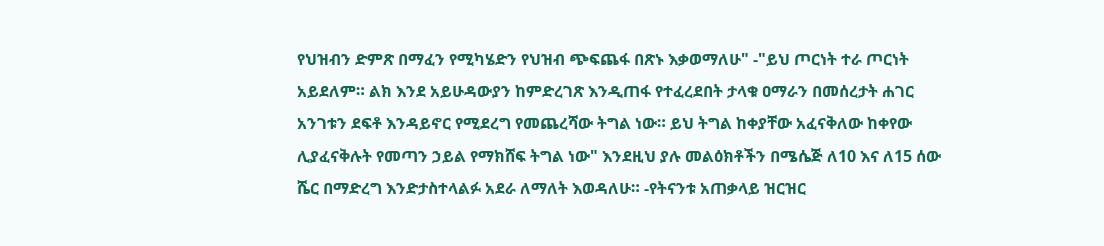የህዝብን ድምጽ በማፈን የሚካሄድን የህዝብ ጭፍጨፋ በጽኑ እቃወማለሁ" -"ይህ ጦርነት ተራ ጦርነት አይደለም። ልክ እንደ አይሁዳውያን ከምድረገጽ እንዲጠፋ የተፈረደበት ታላቁ ዐማራን በመሰረታት ሐገር አንገቱን ደፍቶ እንዳይኖር የሚደረግ የመጨረሻው ትግል ነው። ይህ ትግል ከቀያቸው አፈናቅለው ከቀየው ሊያፈናቅሉት የመጣን ኃይል የማክሸፍ ትግል ነው" እንደዚህ ያሉ መልዕክቶችን በሜሴጅ ለ10 እና ለ15 ሰው ሼር በማድረግ እንድታስተላልፉ አደራ ለማለት እወዳለሁ። -የትናንቱ አጠቃላይ ዝርዝር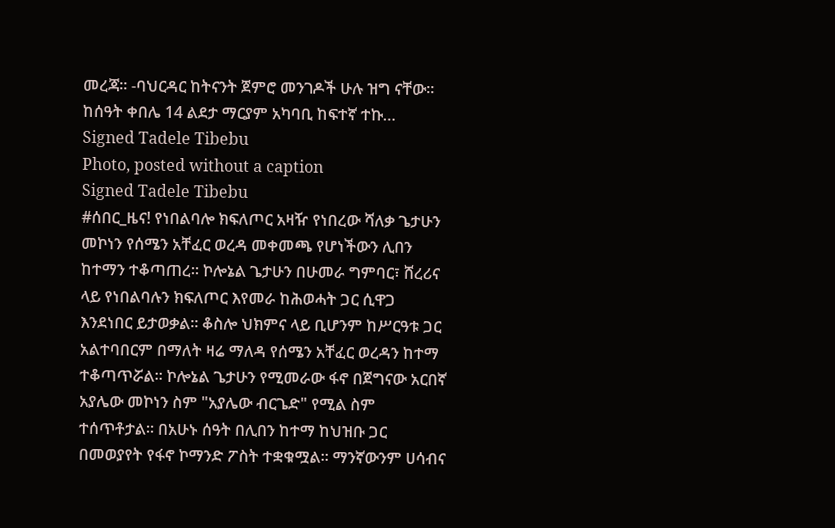መረጃ። -ባህርዳር ከትናንት ጀምሮ መንገዶች ሁሉ ዝግ ናቸው። ከሰዓት ቀበሌ 14 ልደታ ማርያም አካባቢ ከፍተኛ ተኩ…
Signed Tadele Tibebu
Photo, posted without a caption
Signed Tadele Tibebu
#ሰበር_ዜና! የነበልባሎ ክፍለጦር አዛዥ የነበረው ሻለቃ ጌታሁን መኮነን የሰሜን አቸፈር ወረዳ መቀመጫ የሆነችውን ሊበን ከተማን ተቆጣጠረ። ኮሎኔል ጌታሁን በሁመራ ግምባር፣ ሸረሪና ላይ የነበልባሉን ክፍለጦር እየመራ ከሕወሓት ጋር ሲዋጋ እንደነበር ይታወቃል። ቆስሎ ህክምና ላይ ቢሆንም ከሥርዓቱ ጋር አልተባበርም በማለት ዛሬ ማለዳ የሰሜን አቸፈር ወረዳን ከተማ ተቆጣጥሯል። ኮሎኔል ጌታሁን የሚመራው ፋኖ በጀግናው አርበኛ አያሌው መኮነን ስም "አያሌው ብርጌድ" የሚል ስም ተሰጥቶታል። በአሁኑ ሰዓት በሊበን ከተማ ከህዝቡ ጋር በመወያየት የፋኖ ኮማንድ ፖስት ተቋቁሟል። ማንኛውንም ሀሳብና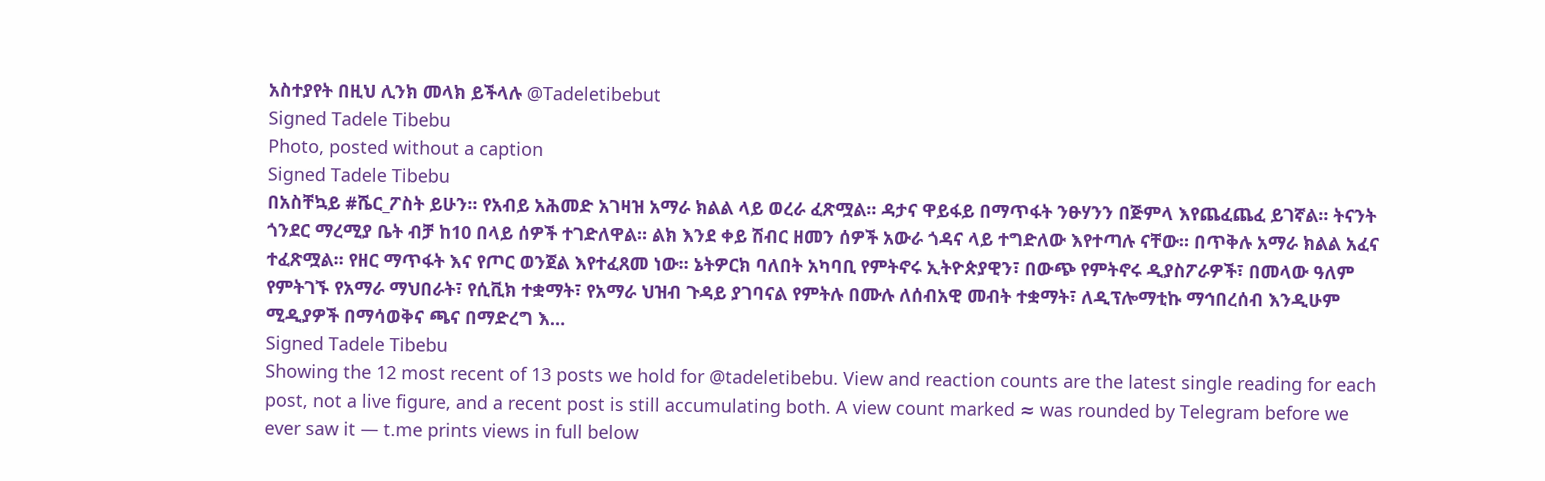አስተያየት በዚህ ሊንክ መላክ ይችላሉ @Tadeletibebut
Signed Tadele Tibebu
Photo, posted without a caption
Signed Tadele Tibebu
በአስቸኳይ #ሼር_ፖስት ይሁን። የአብይ አሕመድ አገዛዝ አማራ ክልል ላይ ወረራ ፈጽሟል። ዳታና ዋይፋይ በማጥፋት ንፁሃንን በጅምላ እየጨፈጨፈ ይገኛል። ትናንት ጎንደር ማረሚያ ቤት ብቻ ከ10 በላይ ሰዎች ተገድለዋል። ልክ እንደ ቀይ ሽብር ዘመን ሰዎች አውራ ጎዳና ላይ ተግድለው እየተጣሉ ናቸው። በጥቅሉ አማራ ክልል አፈና ተፈጽሟል። የዘር ማጥፋት እና የጦር ወንጀል እየተፈጸመ ነው። ኔትዎርክ ባለበት አካባቢ የምትኖሩ ኢትዮጵያዊን፣ በውጭ የምትኖሩ ዲያስፖራዎች፣ በመላው ዓለም የምትገኙ የአማራ ማህበራት፣ የሲቪክ ተቋማት፣ የአማራ ህዝብ ጉዳይ ያገባናል የምትሉ በሙሉ ለሰብአዊ መብት ተቋማት፣ ለዲፕሎማቲኩ ማኅበረሰብ እንዲሁም ሚዲያዎች በማሳወቅና ጫና በማድረግ እ…
Signed Tadele Tibebu
Showing the 12 most recent of 13 posts we hold for @tadeletibebu. View and reaction counts are the latest single reading for each post, not a live figure, and a recent post is still accumulating both. A view count marked ≈ was rounded by Telegram before we ever saw it — t.me prints views in full below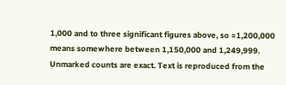1,000 and to three significant figures above, so ≈1,200,000 means somewhere between 1,150,000 and 1,249,999. Unmarked counts are exact. Text is reproduced from the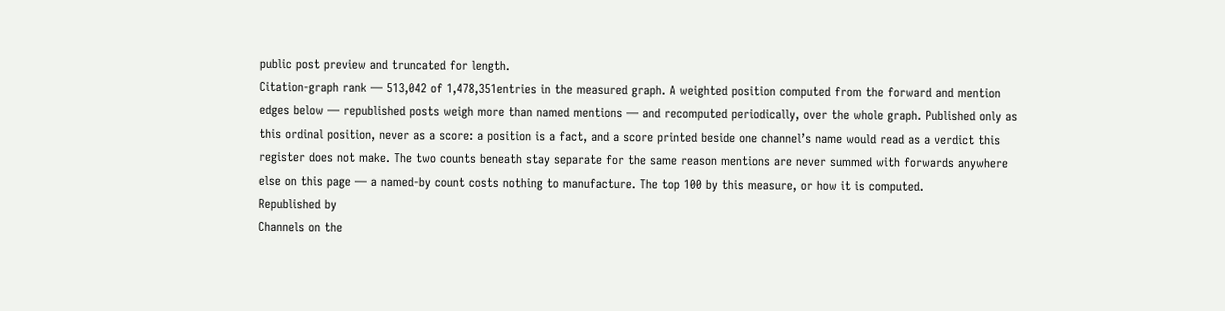public post preview and truncated for length.
Citation-graph rank — 513,042 of 1,478,351entries in the measured graph. A weighted position computed from the forward and mention edges below — republished posts weigh more than named mentions — and recomputed periodically, over the whole graph. Published only as this ordinal position, never as a score: a position is a fact, and a score printed beside one channel’s name would read as a verdict this register does not make. The two counts beneath stay separate for the same reason mentions are never summed with forwards anywhere else on this page — a named-by count costs nothing to manufacture. The top 100 by this measure, or how it is computed.
Republished by
Channels on the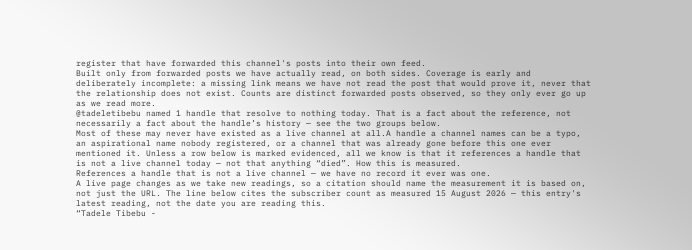register that have forwarded this channel's posts into their own feed.
Built only from forwarded posts we have actually read, on both sides. Coverage is early and deliberately incomplete: a missing link means we have not read the post that would prove it, never that the relationship does not exist. Counts are distinct forwarded posts observed, so they only ever go up as we read more.
@tadeletibebu named 1 handle that resolve to nothing today. That is a fact about the reference, not necessarily a fact about the handle’s history — see the two groups below.
Most of these may never have existed as a live channel at all.A handle a channel names can be a typo, an aspirational name nobody registered, or a channel that was already gone before this one ever mentioned it. Unless a row below is marked evidenced, all we know is that it references a handle that is not a live channel today — not that anything “died”. How this is measured.
References a handle that is not a live channel — we have no record it ever was one.
A live page changes as we take new readings, so a citation should name the measurement it is based on, not just the URL. The line below cites the subscriber count as measured 15 August 2026 — this entry's latest reading, not the date you are reading this.
“Tadele Tibebu -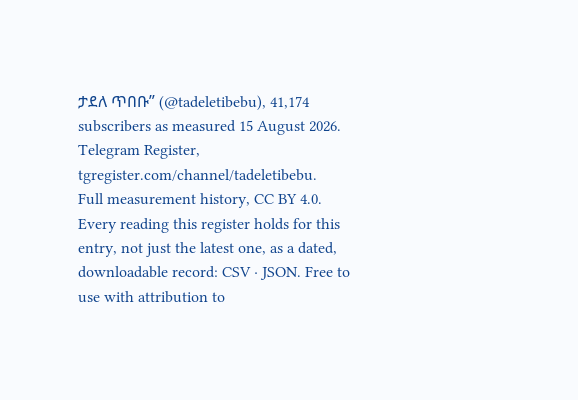ታደለ ጥበቡ” (@tadeletibebu), 41,174 subscribers as measured 15 August 2026. Telegram Register, tgregister.com/channel/tadeletibebu.
Full measurement history, CC BY 4.0. Every reading this register holds for this entry, not just the latest one, as a dated, downloadable record: CSV · JSON. Free to use with attribution to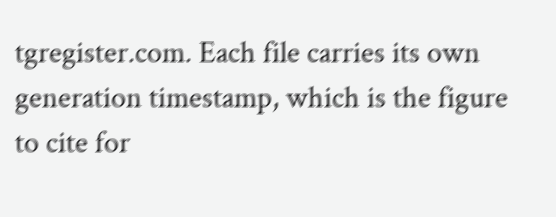tgregister.com. Each file carries its own generation timestamp, which is the figure to cite for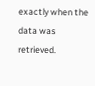exactly when the data was retrieved.